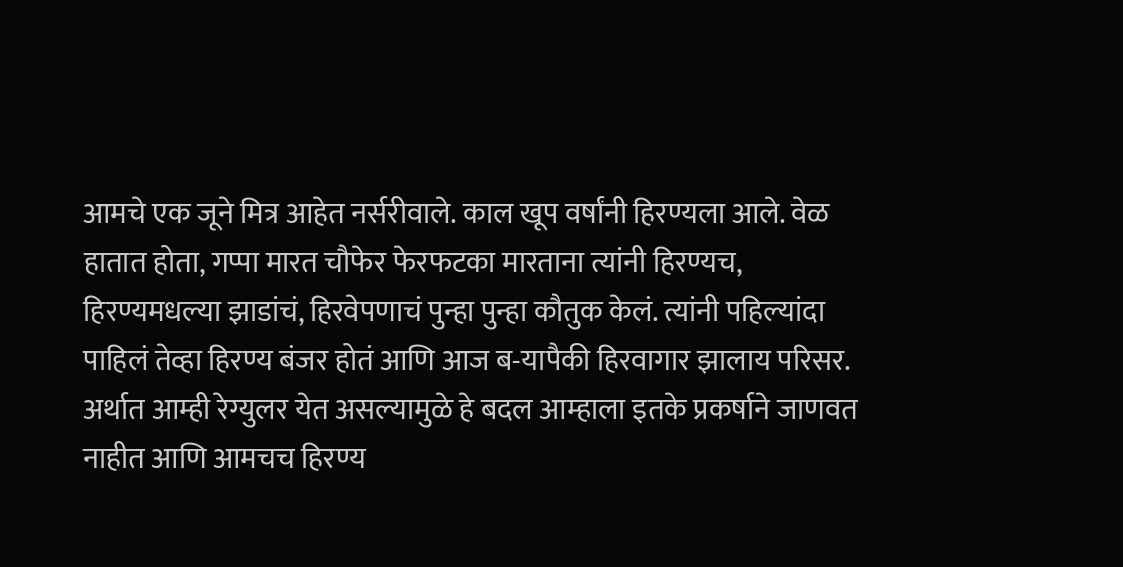आमचे एक जूने मित्र आहेत नर्सरीवाले. काल खूप वर्षांनी हिरण्यला आले. वेळ हातात होता, गप्पा मारत चौफेर फेरफटका मारताना त्यांनी हिरण्यच, हिरण्यमधल्या झाडांचं, हिरवेपणाचं पुन्हा पुन्हा कौतुक केलं. त्यांनी पहिल्यांदा पाहिलं तेव्हा हिरण्य बंजर होतं आणि आज ब-यापैकी हिरवागार झालाय परिसर. अर्थात आम्ही रेग्युलर येत असल्यामुळे हे बदल आम्हाला इतके प्रकर्षाने जाणवत नाहीत आणि आमचच हिरण्य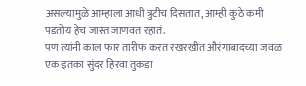असल्यामुळे आम्हाला आधी त्रुटीच दिसतात, आम्ही कुठे कमी पडतोय हेच जास्त जाणवत रहातं.
पण त्यांनी काल फार तारीफ करत रखरखीत औरंगाबादच्या जवळ एक इतका सुंदर हिरवा तुकडा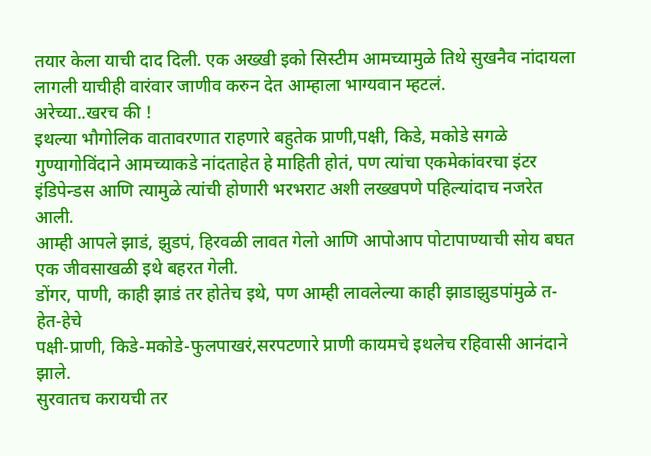तयार केला याची दाद दिली. एक अख्खी इको सिस्टीम आमच्यामुळे तिथे सुखनैव नांदायला लागली याचीही वारंवार जाणीव करुन देत आम्हाला भाग्यवान म्हटलं.
अरेच्या..खरच की !
इथल्या भौगोलिक वातावरणात राहणारे बहुतेक प्राणी,पक्षी, किडे, मकोडे सगळे गुण्यागोविंदाने आमच्याकडे नांदताहेत हे माहिती होतं, पण त्यांचा एकमेकांवरचा इंटर इंडिपेन्डस आणि त्यामुळे त्यांची होणारी भरभराट अशी लख्खपणे पहिल्यांदाच नजरेत आली.
आम्ही आपले झाडं, झुडपं, हिरवळी लावत गेलो आणि आपोआप पोटापाण्याची सोय बघत एक जीवसाखळी इथे बहरत गेली.
डोंगर, पाणी, काही झाडं तर होतेच इथे, पण आम्ही लावलेल्या काही झाडाझुडपांमुळे त-हेत-हेचे
पक्षी-प्राणी, किडे-मकोडे-फुलपाखरं,सरपटणारे प्राणी कायमचे इथलेच रहिवासी आनंदाने झाले.
सुरवातच करायची तर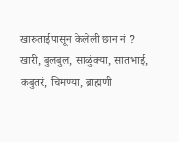खारुताईपासून केलेली छान नं ?
खारी, बुलबुल, साळुंक्या, सातभाई, कबुतरं, चिमण्या, ब्राह्मणी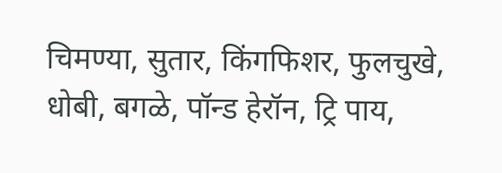चिमण्या, सुतार, किंगफिशर, फुलचुखे, धोबी, बगळे, पॉन्ड हेरॉन, ट्रि पाय,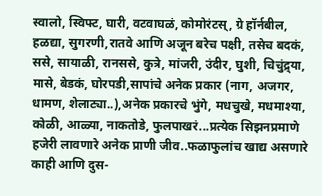स्वालो, स्विफ्ट, घारी, वटवाघळं, कोमोरंटस्, ग्रे हॉर्नबील, हळद्या, सुगरणी,रातवे आणि अजून बरेच पक्षी, तसेच बदकं, ससे, सायाळी, रानससे, कुत्रे, मांजरी, उंदीर, घुशी, चिचुंद्र्या, मासे, बेडकं, घोरपडी,सापांचे अनेक प्रकार (नाग, अजगर, धामण, शेलाट्या..),अनेक प्रकारचे भुंगे, मधचुखे, मधमाश्या, कोळी, आळ्या, नाकतोडे, फुलपाखरं...प्रत्येक सिझनप्रमाणे हजेरी लावणारे अनेक प्राणी जीव..फळाफुलांच खाद्य असणारे काही आणि दुस-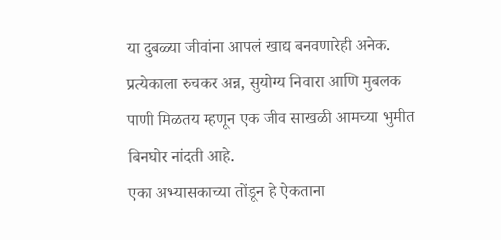या दुबळ्या जीवांना आपलं खाद्य बनवणारेही अनेक. प्रत्येकाला रुचकर अन्न, सुयोग्य निवारा आणि मुबलक पाणी मिळतय म्हणून एक जीव साखळी आमच्या भुमीत बिनघोर नांदती आहे.
एका अभ्यासकाच्या तोंडून हे ऐकताना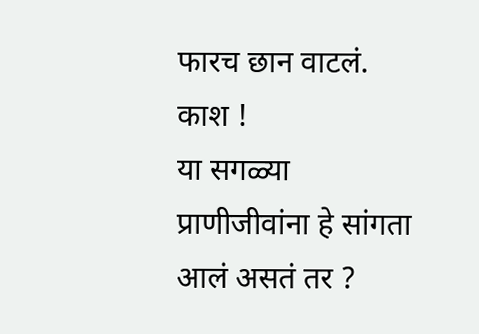फारच छान वाटलं.
काश !
या सगळ्या प्राणीजीवांना हे सांगता आलं असतं तर ?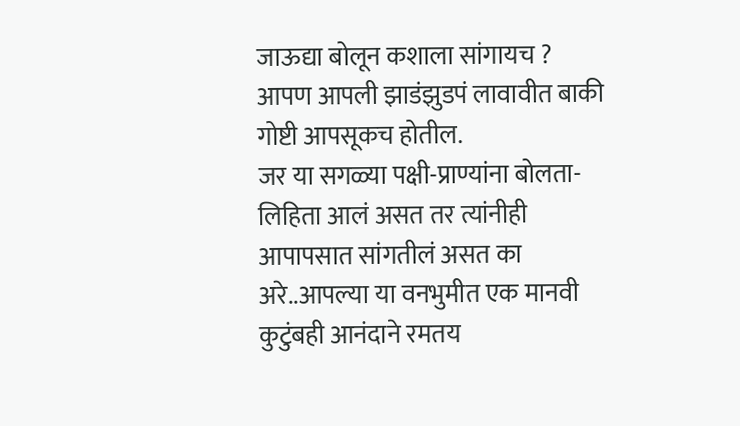जाऊद्या बोलून कशाला सांगायच ?
आपण आपली झाडंझुडपं लावावीत बाकी गोष्टी आपसूकच होतील.
जर या सगळ्या पक्षी-प्राण्यांना बोलता-लिहिता आलं असत तर त्यांनीही आपापसात सांगतीलं असत का अरे..आपल्या या वनभुमीत एक मानवी कुटुंबही आनंदाने रमतय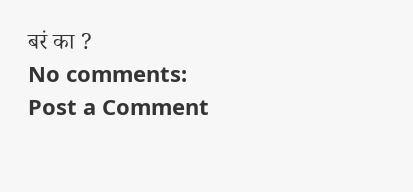बरं का ?
No comments:
Post a Comment